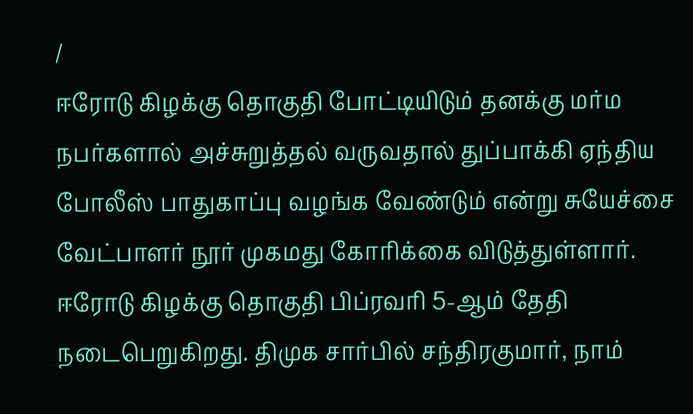/
ஈரோடு கிழக்கு தொகுதி போட்டியிடும் தனக்கு மர்ம நபர்களால் அச்சுறுத்தல் வருவதால் துப்பாக்கி ஏந்திய போலீஸ் பாதுகாப்பு வழங்க வேண்டும் என்று சுயேச்சை வேட்பாளர் நூர் முகமது கோரிக்கை விடுத்துள்ளார்.
ஈரோடு கிழக்கு தொகுதி பிப்ரவரி 5-ஆம் தேதி நடைபெறுகிறது. திமுக சார்பில் சந்திரகுமார், நாம்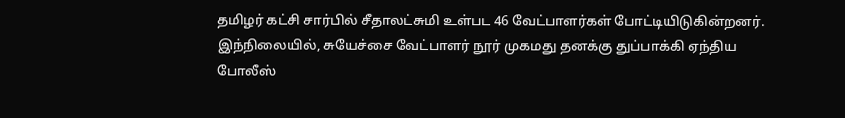தமிழர் கட்சி சார்பில் சீதாலட்சுமி உள்பட 46 வேட்பாளர்கள் போட்டியிடுகின்றனர்.
இந்நிலையில், சுயேச்சை வேட்பாளர் நூர் முகமது தனக்கு துப்பாக்கி ஏந்திய போலீஸ்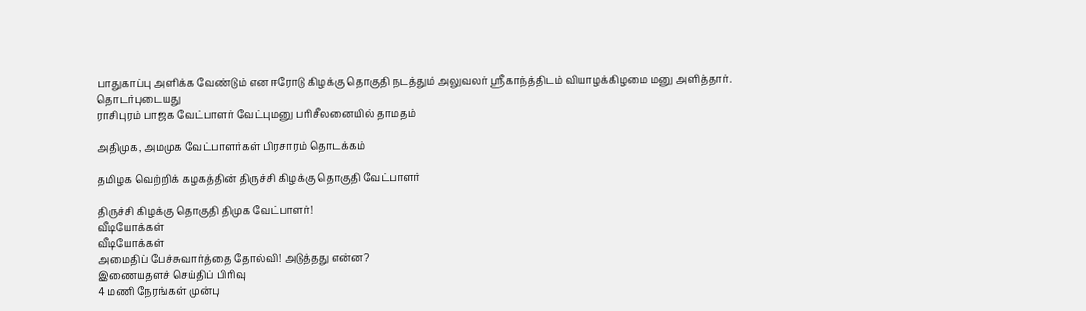பாதுகாப்பு அளிக்க வேண்டும் என ஈரோடு கிழக்கு தொகுதி நடத்தும் அலுவலர் ஸ்ரீகாந்த்திடம் வியாழக்கிழமை மனு அளித்தார்.
தொடர்புடையது
ராசிபுரம் பாஜக வேட்பாளர் வேட்புமனு பரிசீலனையில் தாமதம்

அதிமுக, அமமுக வேட்பாளர்கள் பிரசாரம் தொடக்கம்

தமிழக வெற்றிக் கழகத்தின் திருச்சி கிழக்கு தொகுதி வேட்பாளர்

திருச்சி கிழக்கு தொகுதி திமுக வேட்பாளர்!
வீடியோக்கள்
வீடியோக்கள்
அமைதிப் பேச்சுவார்த்தை தோல்வி! அடுத்தது என்ன?
இணையதளச் செய்திப் பிரிவு
4 மணி நேரங்கள் முன்பு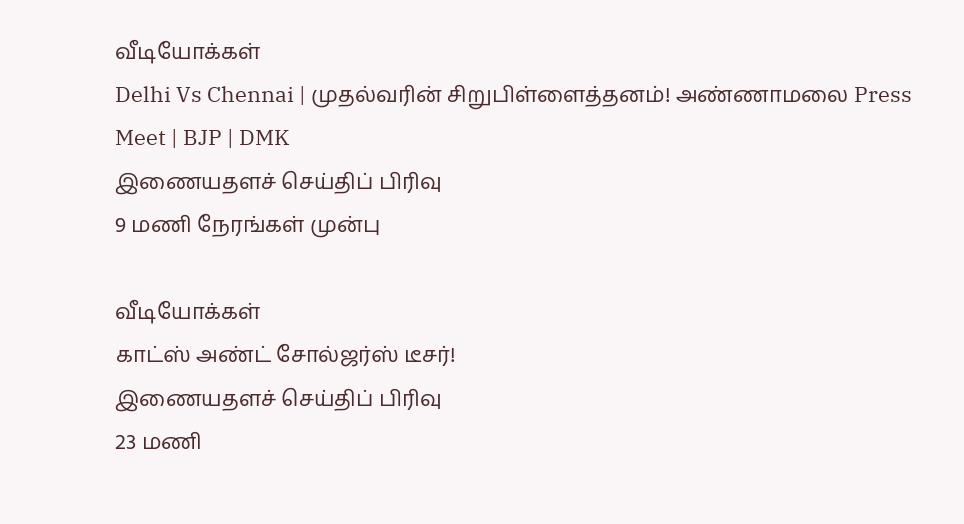வீடியோக்கள்
Delhi Vs Chennai | முதல்வரின் சிறுபிள்ளைத்தனம்! அண்ணாமலை Press Meet | BJP | DMK
இணையதளச் செய்திப் பிரிவு
9 மணி நேரங்கள் முன்பு

வீடியோக்கள்
காட்ஸ் அண்ட் சோல்ஜர்ஸ் டீசர்!
இணையதளச் செய்திப் பிரிவு
23 மணி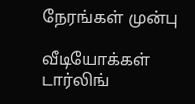நேரங்கள் முன்பு

வீடியோக்கள்
டார்லிங்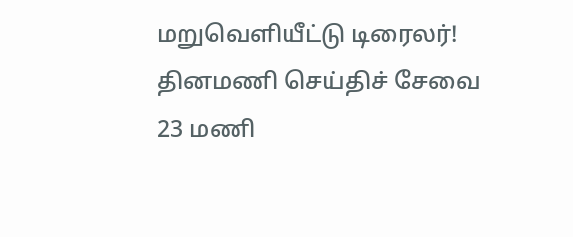மறுவெளியீட்டு டிரைலர்!
தினமணி செய்திச் சேவை
23 மணி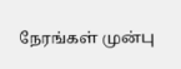நேரங்கள் முன்பு